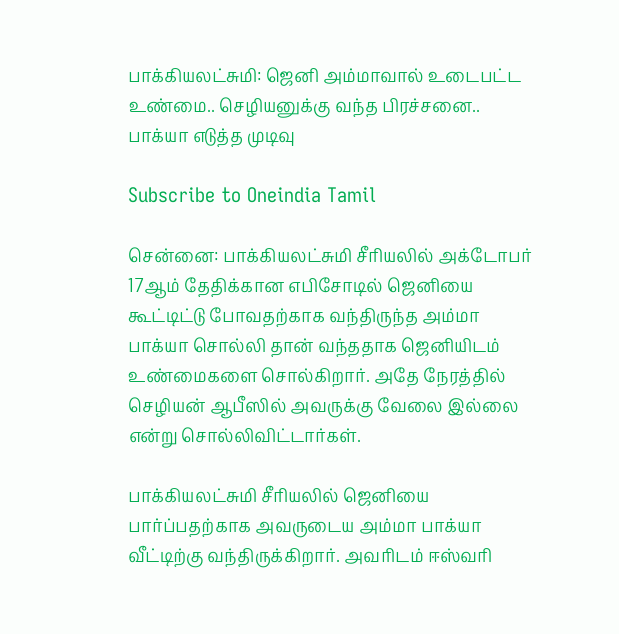பாக்கியலட்சுமி: ஜெனி அம்மாவால் உடைபட்ட உண்மை.. செழியனுக்கு வந்த பிரச்சனை.. பாக்யா எடுத்த முடிவு

Subscribe to Oneindia Tamil

சென்னை: பாக்கியலட்சுமி சீரியலில் அக்டோபர் 17ஆம் தேதிக்கான எபிசோடில் ஜெனியை கூட்டிட்டு போவதற்காக வந்திருந்த அம்மா பாக்யா சொல்லி தான் வந்ததாக ஜெனியிடம் உண்மைகளை சொல்கிறார். அதே நேரத்தில் செழியன் ஆபீஸில் அவருக்கு வேலை இல்லை என்று சொல்லிவிட்டார்கள்.

பாக்கியலட்சுமி சீரியலில் ஜெனியை பார்ப்பதற்காக அவருடைய அம்மா பாக்யா வீட்டிற்கு வந்திருக்கிறார். அவரிடம் ஈஸ்வரி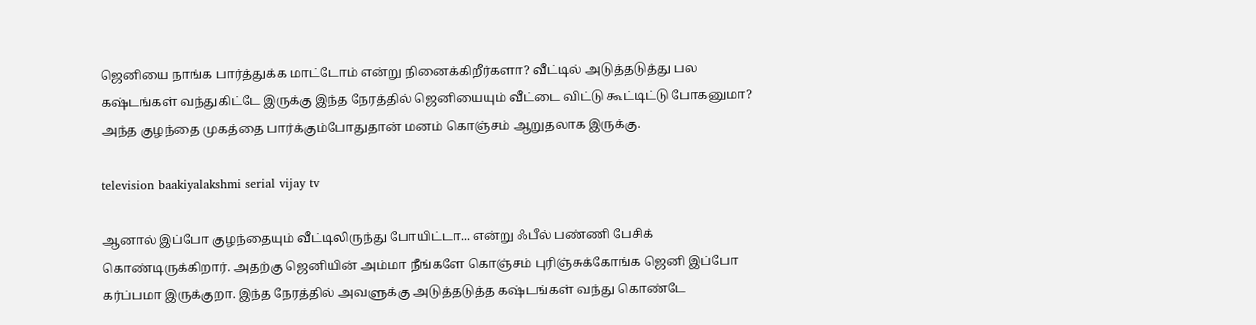ஜெனியை நாங்க பார்த்துக்க மாட்டோம் என்று நினைக்கிறீர்களா? வீட்டில் அடுத்தடுத்து பல கஷ்டங்கள் வந்துகிட்டே இருக்கு இந்த நேரத்தில் ஜெனியையும் வீட்டை விட்டு கூட்டிட்டு போகனுமா? அந்த குழந்தை முகத்தை பார்க்கும்போதுதான் மனம் கொஞ்சம் ஆறுதலாக இருக்கு.

television baakiyalakshmi serial vijay tv

ஆனால் இப்போ குழந்தையும் வீட்டிலிருந்து போயிட்டா... என்று ஃபீல் பண்ணி பேசிக் கொண்டிருக்கிறார். அதற்கு ஜெனியின் அம்மா நீங்களே கொஞ்சம் புரிஞ்சுக்கோங்க ஜெனி இப்போ கர்ப்பமா இருக்குறா. இந்த நேரத்தில் அவளுக்கு அடுத்தடுத்த கஷ்டங்கள் வந்து கொண்டே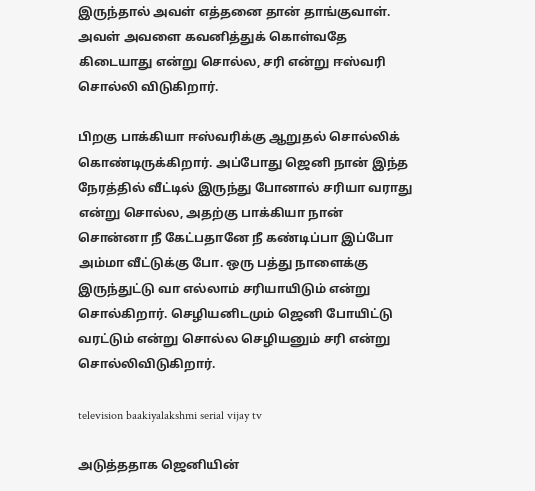இருந்தால் அவள் எத்தனை தான் தாங்குவாள். அவள் அவளை கவனித்துக் கொள்வதே கிடையாது என்று சொல்ல, சரி என்று ஈஸ்வரி சொல்லி விடுகிறார்.

பிறகு பாக்கியா ஈஸ்வரிக்கு ஆறுதல் சொல்லிக் கொண்டிருக்கிறார். அப்போது ஜெனி நான் இந்த நேரத்தில் வீட்டில் இருந்து போனால் சரியா வராது என்று சொல்ல, அதற்கு பாக்கியா நான் சொன்னா நீ கேட்பதானே நீ கண்டிப்பா இப்போ அம்மா வீட்டுக்கு போ. ஒரு பத்து நாளைக்கு இருந்துட்டு வா எல்லாம் சரியாயிடும் என்று சொல்கிறார். செழியனிடமும் ஜெனி போயிட்டு வரட்டும் என்று சொல்ல செழியனும் சரி என்று சொல்லிவிடுகிறார்.

television baakiyalakshmi serial vijay tv

அடுத்ததாக ஜெனியின்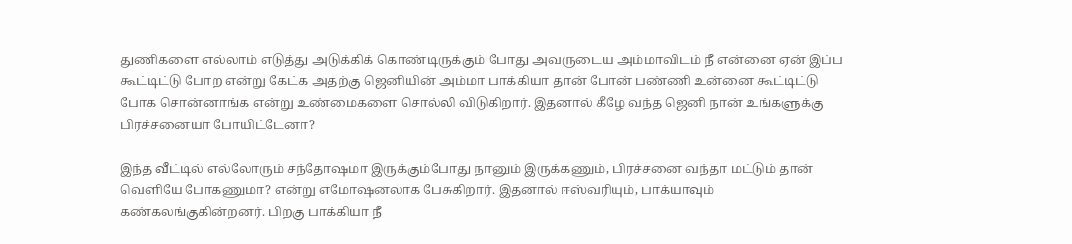துணிகளை எல்லாம் எடுத்து அடுக்கிக் கொண்டிருக்கும் போது அவருடைய அம்மாவிடம் நீ என்னை ஏன் இப்ப கூட்டிட்டு போற என்று கேட்க அதற்கு ஜெனியின் அம்மா பாக்கியா தான் போன் பண்ணி உன்னை கூட்டிட்டு போக சொன்னாங்க என்று உண்மைகளை சொல்லி விடுகிறார். இதனால் கீழே வந்த ஜெனி நான் உங்களுக்கு பிரச்சனையா போயிட்டேனா?

இந்த வீட்டில் எல்லோரும் சந்தோஷமா இருக்கும்போது நானும் இருக்கணும், பிரச்சனை வந்தா மட்டும் தான் வெளியே போகணுமா? என்று எமோஷனலாக பேசுகிறார். இதனால் ஈஸ்வரியும், பாக்யாவும் கண்கலங்குகின்றனர். பிறகு பாக்கியா நீ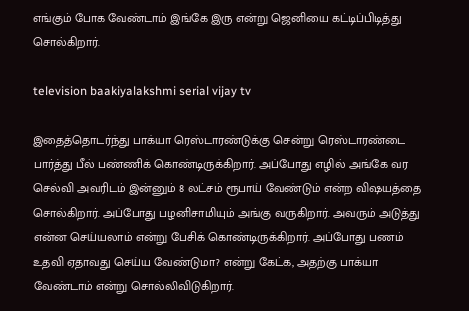எங்கும் போக வேண்டாம் இங்கே இரு என்று ஜெனியை கட்டிப்பிடித்து சொல்கிறார்.

television baakiyalakshmi serial vijay tv

இதைத்தொடர்ந்து பாக்யா ரெஸ்டாரண்டுக்கு சென்று ரெஸ்டாரண்டை பார்த்து பீல் பண்ணிக் கொண்டிருக்கிறார். அப்போது எழில் அங்கே வர செல்வி அவரிடம் இன்னும் 8 லட்சம் ரூபாய் வேண்டும் என்ற விஷயத்தை சொல்கிறார். அப்போது பழனிசாமியும் அங்கு வருகிறார். அவரும் அடுத்து என்ன செய்யலாம் என்று பேசிக் கொண்டிருக்கிறார். அப்போது பணம் உதவி ஏதாவது செய்ய வேண்டுமா? என்று கேட்க, அதற்கு பாக்யா வேண்டாம் என்று சொல்லிவிடுகிறார்.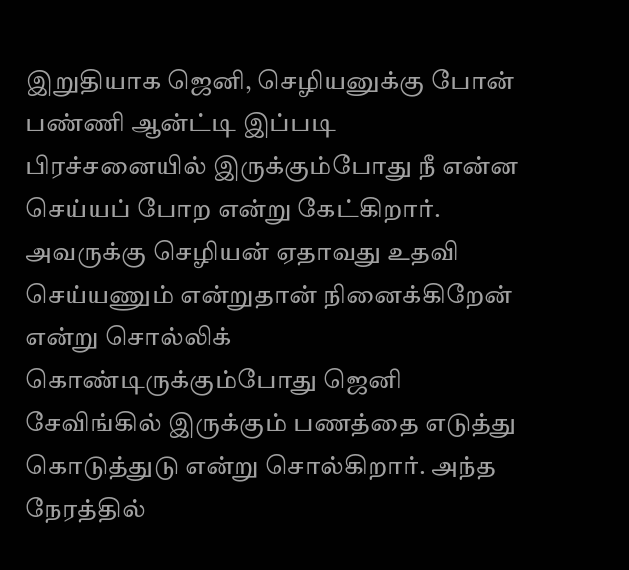இறுதியாக ஜெனி, செழியனுக்கு போன் பண்ணி ஆன்ட்டி இப்படி பிரச்சனையில் இருக்கும்போது நீ என்ன செய்யப் போற என்று கேட்கிறார். அவருக்கு செழியன் ஏதாவது உதவி செய்யணும் என்றுதான் நினைக்கிறேன் என்று சொல்லிக் கொண்டிருக்கும்போது ஜெனி சேவிங்கில் இருக்கும் பணத்தை எடுத்து கொடுத்துடு என்று சொல்கிறார். அந்த நேரத்தில்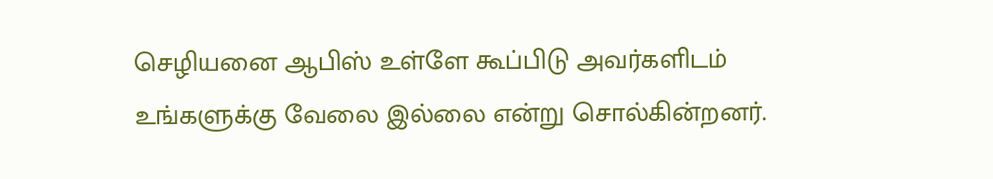செழியனை ஆபிஸ் உள்ளே கூப்பிடு அவர்களிடம் உங்களுக்கு வேலை இல்லை என்று சொல்கின்றனர்.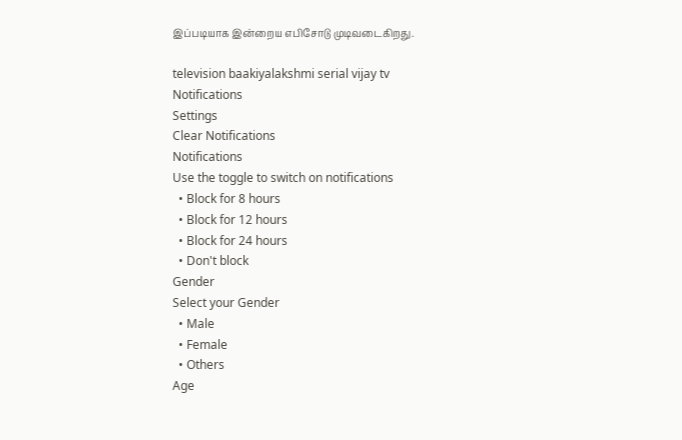இப்படியாக இன்றைய எபிசோடு முடிவடைகிறது.

television baakiyalakshmi serial vijay tv
Notifications
Settings
Clear Notifications
Notifications
Use the toggle to switch on notifications
  • Block for 8 hours
  • Block for 12 hours
  • Block for 24 hours
  • Don't block
Gender
Select your Gender
  • Male
  • Female
  • Others
Age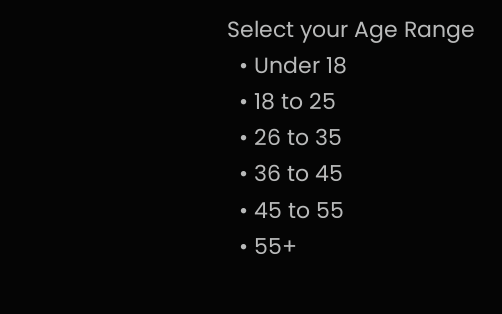Select your Age Range
  • Under 18
  • 18 to 25
  • 26 to 35
  • 36 to 45
  • 45 to 55
  • 55+